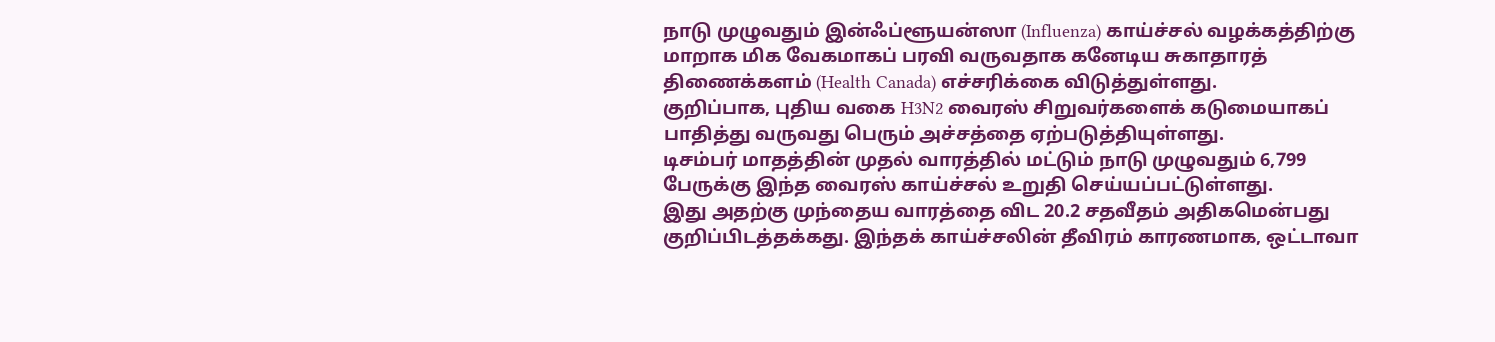நாடு முழுவதும் இன்ஃப்ளூயன்ஸா (Influenza) காய்ச்சல் வழக்கத்திற்கு மாறாக மிக வேகமாகப் பரவி வருவதாக கனேடிய சுகாதாரத் திணைக்களம் (Health Canada) எச்சரிக்கை விடுத்துள்ளது.
குறிப்பாக, புதிய வகை H3N2 வைரஸ் சிறுவர்களைக் கடுமையாகப் பாதித்து வருவது பெரும் அச்சத்தை ஏற்படுத்தியுள்ளது.
டிசம்பர் மாதத்தின் முதல் வாரத்தில் மட்டும் நாடு முழுவதும் 6,799 பேருக்கு இந்த வைரஸ் காய்ச்சல் உறுதி செய்யப்பட்டுள்ளது.
இது அதற்கு முந்தைய வாரத்தை விட 20.2 சதவீதம் அதிகமென்பது குறிப்பிடத்தக்கது. இந்தக் காய்ச்சலின் தீவிரம் காரணமாக, ஒட்டாவா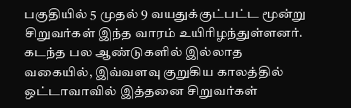பகுதியில் 5 முதல் 9 வயதுக்குட்பட்ட மூன்று சிறுவர்கள் இந்த வாரம் உயிரிழந்துள்ளனர்.
கடந்த பல ஆண்டுகளில் இல்லாத வகையில், இவ்வளவு குறுகிய காலத்தில் ஒட்டாவாவில் இத்தனை சிறுவர்கள்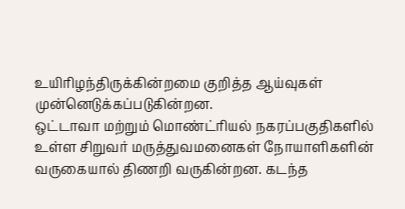உயிரிழந்திருக்கின்றமை குறித்த ஆய்வுகள் முன்னெடுக்கப்படுகின்றன.
ஒட்டாவா மற்றும் மொண்ட்ரியல் நகரப்பகுதிகளில் உள்ள சிறுவர் மருத்துவமனைகள் நோயாளிகளின் வருகையால் திணறி வருகின்றன. கடந்த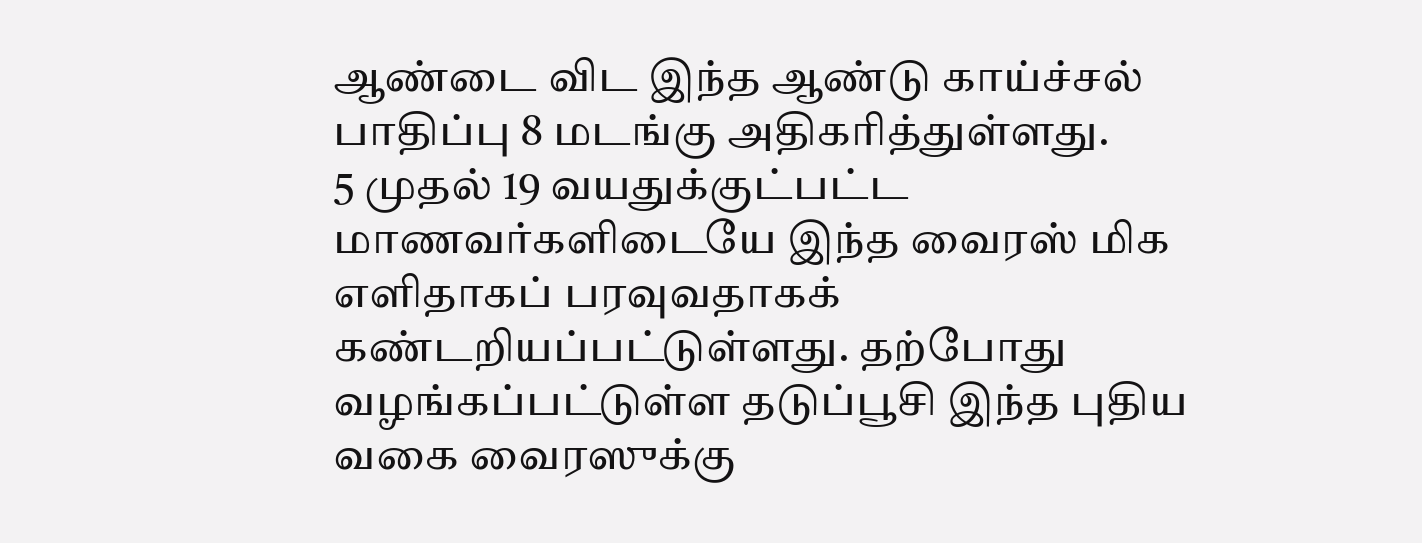ஆண்டை விட இந்த ஆண்டு காய்ச்சல் பாதிப்பு 8 மடங்கு அதிகரித்துள்ளது.
5 முதல் 19 வயதுக்குட்பட்ட மாணவர்களிடையே இந்த வைரஸ் மிக எளிதாகப் பரவுவதாகக் கண்டறியப்பட்டுள்ளது. தற்போது வழங்கப்பட்டுள்ள தடுப்பூசி இந்த புதிய வகை வைரஸுக்கு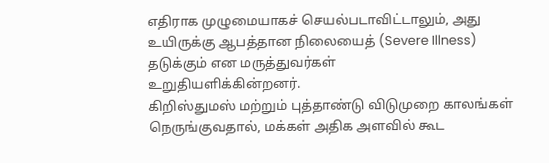எதிராக முழுமையாகச் செயல்படாவிட்டாலும், அது உயிருக்கு ஆபத்தான நிலையைத் (Severe Illness) தடுக்கும் என மருத்துவர்கள்
உறுதியளிக்கின்றனர்.
கிறிஸ்துமஸ் மற்றும் புத்தாண்டு விடுமுறை காலங்கள் நெருங்குவதால், மக்கள் அதிக அளவில் கூட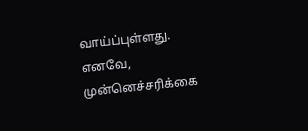வாய்ப்புள்ளது. எனவே, முன்னெச்சரிக்கை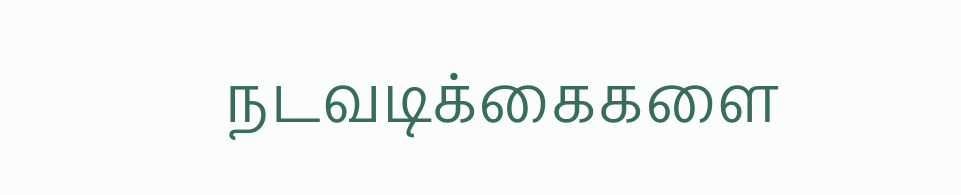நடவடிக்கைகளை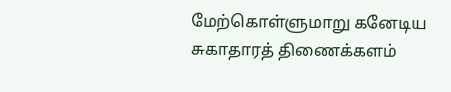மேற்கொள்ளுமாறு கனேடிய சுகாதாரத் திணைக்களம்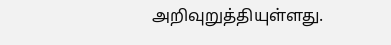அறிவுறுத்தியுள்ளது.